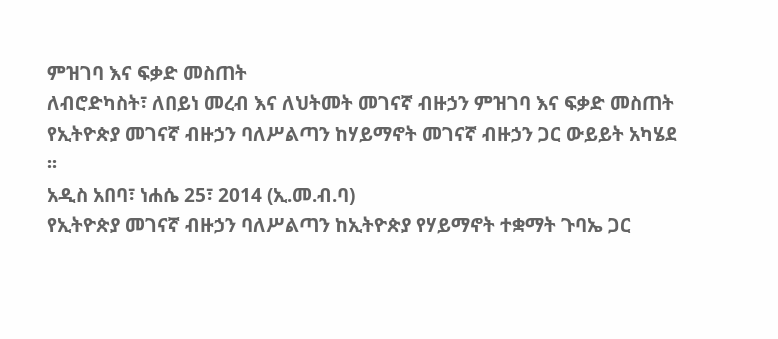ምዝገባ እና ፍቃድ መስጠት
ለብሮድካስት፣ ለበይነ መረብ እና ለህትመት መገናኛ ብዙኃን ምዝገባ እና ፍቃድ መስጠት
የኢትዮጵያ መገናኛ ብዙኃን ባለሥልጣን ከሃይማኖት መገናኛ ብዙኃን ጋር ውይይት አካሄደ ፡፡
አዲስ አበባ፣ ነሐሴ 25፣ 2014 (ኢ.መ.ብ.ባ)
የኢትዮጵያ መገናኛ ብዙኃን ባለሥልጣን ከኢትዮጵያ የሃይማኖት ተቋማት ጉባኤ ጋር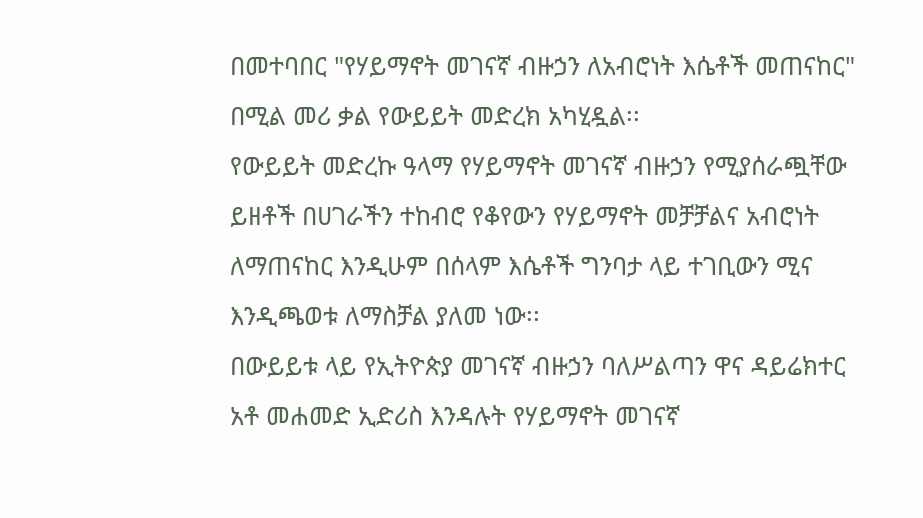በመተባበር "የሃይማኖት መገናኛ ብዙኃን ለአብሮነት እሴቶች መጠናከር" በሚል መሪ ቃል የውይይት መድረክ አካሂዷል፡፡
የውይይት መድረኩ ዓላማ የሃይማኖት መገናኛ ብዙኃን የሚያሰራጯቸው ይዘቶች በሀገራችን ተከብሮ የቆየውን የሃይማኖት መቻቻልና አብሮነት ለማጠናከር እንዲሁም በሰላም እሴቶች ግንባታ ላይ ተገቢውን ሚና እንዲጫወቱ ለማስቻል ያለመ ነው፡፡
በውይይቱ ላይ የኢትዮጵያ መገናኛ ብዙኃን ባለሥልጣን ዋና ዳይሬክተር አቶ መሐመድ ኢድሪስ እንዳሉት የሃይማኖት መገናኛ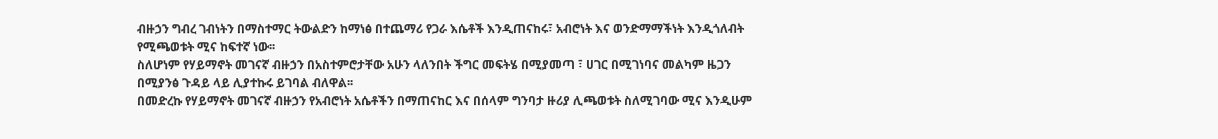ብዙኃን ግብረ ገብነትን በማስተማር ትውልድን ከማነፅ በተጨማሪ የጋራ እሴቶች እንዲጠናከሩ፣ አብሮነት እና ወንድማማችነት እንዲጎለብት የሚጫወቱት ሚና ከፍተኛ ነው፡፡
ስለሆነም የሃይማኖት መገናኛ ብዙኃን በአስተምሮታቸው አሁን ላለንበት ችግር መፍትሄ በሚያመጣ ፣ ሀገር በሚገነባና መልካም ዜጋን በሚያንፅ ጉዳይ ላይ ሊያተኩሩ ይገባል ብለዋል፡፡
በመድረኩ የሃይማኖት መገናኛ ብዙኃን የአብሮነት አሴቶችን በማጠናከር እና በሰላም ግንባታ ዙሪያ ሊጫወቱት ስለሚገባው ሚና እንዲሁም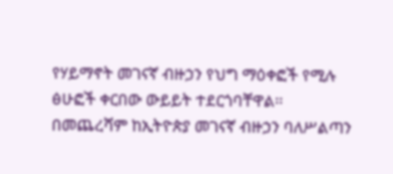የሃይማኖት መገናኛ ብዙኃን የህግ ማዕቀፎች የሚሉ ፅሁፎች ቀርበው ውይይት ተደርጎባቸዋል፡፡
በመጨረሻም ከኢትዮጵያ መገናኛ ብዙኃን ባለሥልጣን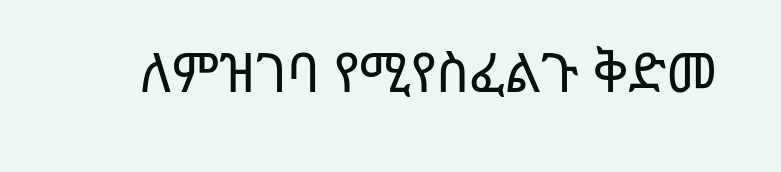ለምዝገባ የሚየስፈልጉ ቅድመ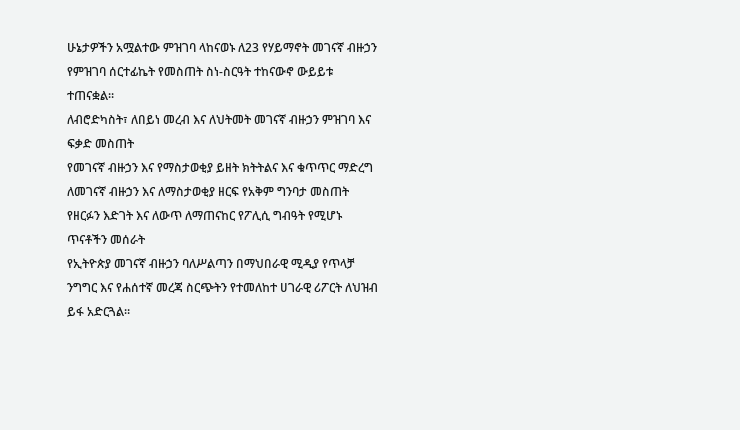ሁኔታዎችን አሟልተው ምዝገባ ላከናወኑ ለ23 የሃይማኖት መገናኛ ብዙኃን የምዝገባ ሰርተፊኬት የመስጠት ስነ-ስርዓት ተከናውኖ ውይይቱ ተጠናቋል።
ለብሮድካስት፣ ለበይነ መረብ እና ለህትመት መገናኛ ብዙኃን ምዝገባ እና ፍቃድ መስጠት
የመገናኛ ብዙኃን እና የማስታወቂያ ይዘት ክትትልና እና ቁጥጥር ማድረግ
ለመገናኛ ብዙኃን እና ለማስታወቂያ ዘርፍ የአቅም ግንባታ መስጠት
የዘርፉን እድገት እና ለውጥ ለማጠናከር የፖሊሲ ግብዓት የሚሆኑ ጥናቶችን መሰራት
የኢትዮጵያ መገናኛ ብዙኃን ባለሥልጣን በማህበራዊ ሚዲያ የጥላቻ ንግግር እና የሐሰተኛ መረጃ ስርጭትን የተመለከተ ሀገራዊ ሪፖርት ለህዝብ ይፋ አድርጓል።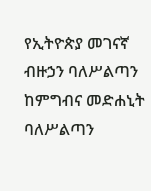የኢትዮጵያ መገናኛ ብዙኃን ባለሥልጣን ከምግብና መድሐኒት ባለሥልጣን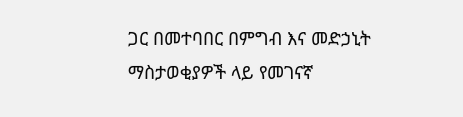ጋር በመተባበር በምግብ እና መድኃኒት ማስታወቂያዎች ላይ የመገናኛ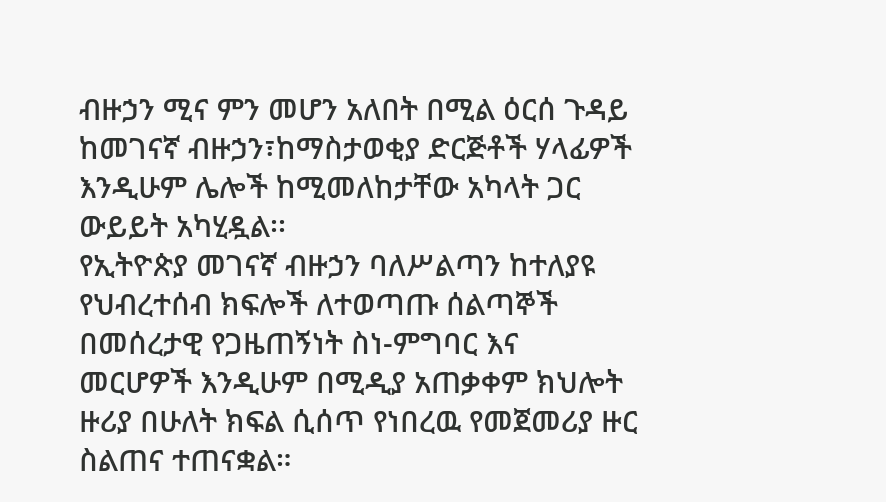ብዙኃን ሚና ምን መሆን አለበት በሚል ዕርሰ ጉዳይ ከመገናኛ ብዙኃን፣ከማስታወቂያ ድርጅቶች ሃላፊዎች እንዲሁም ሌሎች ከሚመለከታቸው አካላት ጋር ውይይት አካሂዷል፡፡
የኢትዮጵያ መገናኛ ብዙኃን ባለሥልጣን ከተለያዩ የህብረተሰብ ክፍሎች ለተወጣጡ ሰልጣኞች በመሰረታዊ የጋዜጠኝነት ስነ-ምግባር እና መርሆዎች እንዲሁም በሚዲያ አጠቃቀም ክህሎት ዙሪያ በሁለት ክፍል ሲሰጥ የነበረዉ የመጀመሪያ ዙር ስልጠና ተጠናቋል።